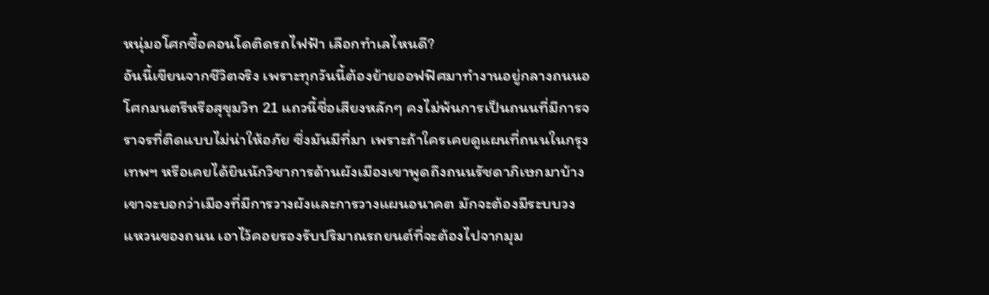หนุ่มอโศกซื้อคอนโดติดรถไฟฟ้า เลือกทำเลไหนดี?
อันนี้เขียนจากชีวิตจริง เพราะทุกวันนี้ต้องย้ายออฟฟิศมาทำงานอยู่กลางถนนอโศกมนตรีหรือสุขุมวิท 21 แถวนี้ชื่อเสียงหลักๆ คงไม่พ้นการเป็นถนนที่มีการจราจรที่ติดแบบไม่น่าให้อภัย ซึ่งมันมีที่มา เพราะถ้าใครเคยดูแผนที่ถนนในกรุงเทพฯ หรือเคยได้ยินนักวิชาการด้านผังเมืองเขาพูดถึงถนนรัชดาภิเษกมาบ้าง เขาจะบอกว่าเมืองที่มีการวางผังและการวางแผนอนาคต มักจะต้องมีระบบวงแหวนของถนน เอาไว้คอยรองรับปริมาณรถยนต์ที่จะต้องไปจากมุม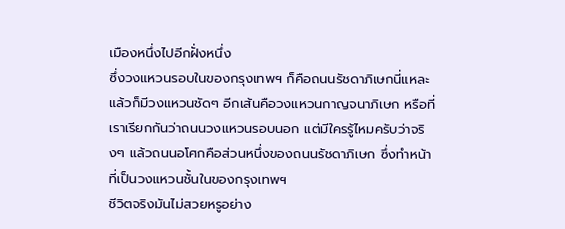เมืองหนึ่งไปอีกฝั่งหนึ่ง
ซึ่งวงแหวนรอบในของกรุงเทพฯ ก็คือถนนรัชดาภิเษกนี่แหละ แล้วก็มีวงแหวนชัดๆ อีกเส้นคือวงแหวนกาญจนาภิเษก หรือที่เราเรียกกันว่าถนนวงแหวนรอบนอก แต่มีใครรู้ไหมครับว่าจริงๆ แล้วถนนอโศกคือส่วนหนึ่งของถนนรัชดาภิเษก ซึ่งทำหน้าที่เป็นวงแหวนชั้นในของกรุงเทพฯ
ชีวิตจริงมันไม่สวยหรูอย่าง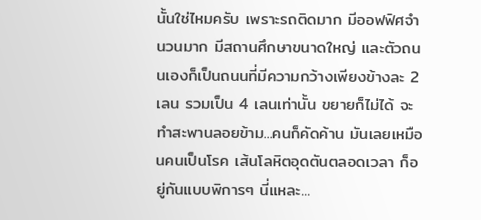นั้นใช่ไหมครับ เพราะรถติดมาก มีออฟฟิศจำนวนมาก มีสถานศึกษาขนาดใหญ่ และตัวถนนเองก็เป็นถนนที่มีความกว้างเพียงข้างละ 2 เลน รวมเป็น 4 เลนเท่านั้น ขยายก็ไม่ได้ จะทำสะพานลอยข้าม...คนก็คัดค้าน มันเลยเหมือนคนเป็นโรค เส้นโลหิตอุดตันตลอดเวลา ก็อยู่กันแบบพิการๆ นี่แหละ...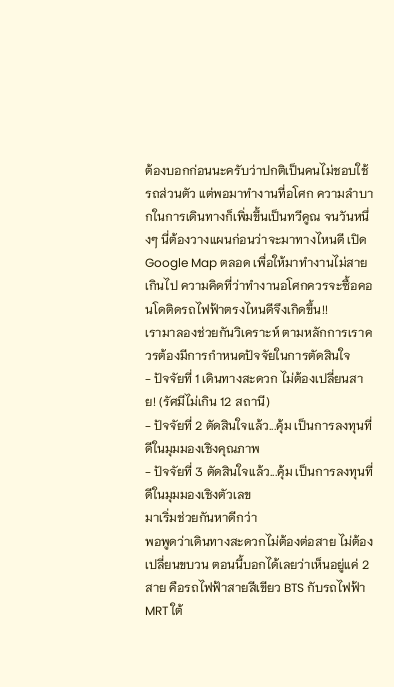ต้องบอกก่อนนะครับว่าปกติเป็นคนไม่ชอบใช้รถส่วนตัว แต่พอมาทำงานที่อโศก ความลำบากในการเดินทางก็เพิ่มขึ้นเป็นทวีคูณ จนวันหนึ่งๆ นี่ต้องวางแผนก่อนว่าจะมาทางไหนดี เปิด Google Map ตลอด เพื่อให้มาทำงานไม่สายเกินไป ความคิดที่ว่าทำงานอโศกควรจะซื้อคอนโดติดรถไฟฟ้าตรงไหนดีจึงเกิดขึ้น!!
เรามาลองช่วยกันวิเคราะห์ ตามหลักการเราควรต้องมีการกำหนดปัจจัยในการตัดสินใจ
- ปัจจัยที่ 1 เดินทางสะดวก ไม่ต้องเปลี่ยนสาย! (รัศมีไม่เกิน 12 สถานี)
- ปัจจัยที่ 2 ตัดสินใจแล้ว...คุ้ม เป็นการลงทุนที่ดีในมุมมองเชิงคุณภาพ
- ปัจจัยที่ 3 ตัดสินใจแล้ว...คุ้ม เป็นการลงทุนที่ดีในมุมมองเชิงตัวเลข
มาเริ่มช่วยกันหาดีกว่า
พอพูดว่าเดินทางสะดวกไม่ต้องต่อสาย ไม่ต้องเปลี่ยนขบวน ตอนนี้บอกได้เลยว่าเห็นอยู่แค่ 2 สาย คือรถไฟฟ้าสายสีเขียว BTS กับรถไฟฟ้า MRT ใต้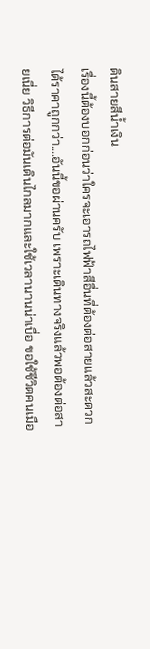ดินสายสีน้ำเงิน
เรื่องนี้ต้องบอกก่อนว่าใครจะเอารถไฟฟ้าสีอื่นที่ต้องต่อสายแล้วสะดวกได้ราคาถูกกว่า....อันนี้ขอผ่านครับ เพราะเดินทางจริงแล้วพอต้องต่อสายเนี่ย วิธีการต่อมันเดินไกลมากและใช้เวลานานน่าเบื่อ ขอใช้ชีวิตคนเมือ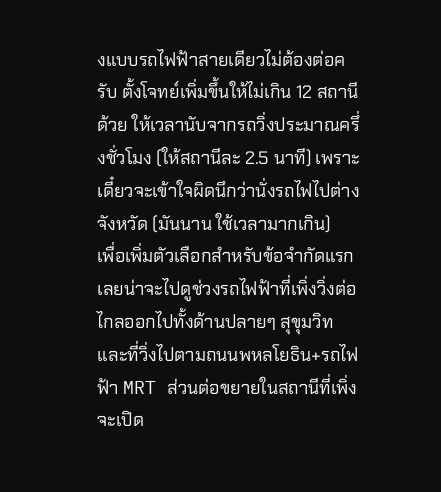งแบบรถไฟฟ้าสายเดียวไม่ต้องต่อครับ ตั้งโจทย์เพิ่มขึ้นให้ไม่เกิน 12 สถานีด้วย ให้เวลานับจากรถวิ่งประมาณครึ่งชั่วโมง (ให้สถานีละ 2.5 นาที) เพราะเดี๋ยวจะเข้าใจผิดนึกว่านั่งรถไฟไปต่างจังหวัด (มันนาน ใช้เวลามากเกิน)
เพื่อเพิ่มตัวเลือกสำหรับข้อจำกัดแรก เลยน่าจะไปดูช่วงรถไฟฟ้าที่เพิ่งวิ่งต่อไกลออกไปทั้งด้านปลายๆ สุขุมวิทและที่วิ่งไปตามถนนพหลโยธิน+รถไฟฟ้า MRT ส่วนต่อขยายในสถานีที่เพิ่งจะเปิด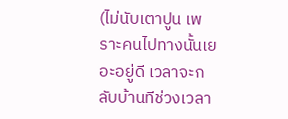(ไม่นับเตาปูน เพราะคนไปทางนั้นเยอะอยู่ดี เวลาจะกลับบ้านทีช่วงเวลา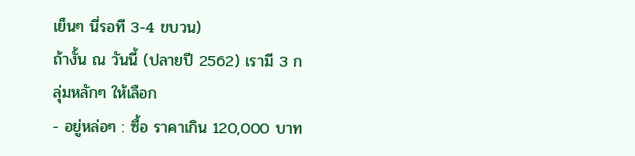เย็นๆ นี่รอที 3-4 ขบวน)
ถ้างั้น ณ วันนี้ (ปลายปี 2562) เรามี 3 กลุ่มหลักๆ ให้เลือก
- อยู่หล่อๆ : ซื้อ ราคาเกิน 120,000 บาท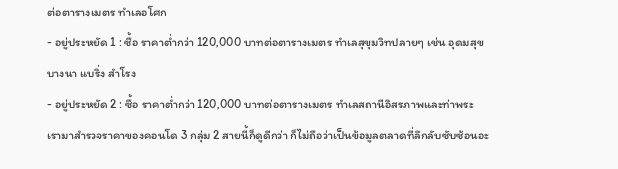ต่อตารางเมตร ทำเลอโศก
- อยู่ประหยัด 1 : ซื้อ ราคาต่ำกว่า 120,000 บาทต่อตารางเมตร ทำเลสุขุมวิทปลายๆ เช่น อุดมสุข บางนา แบริ่ง สำโรง
- อยู่ประหยัด 2 : ซื้อ ราคาต่ำกว่า 120,000 บาทต่อตารางเมตร ทำเลสถานีอิสรภาพและท่าพระ
เรามาสำรวจราคาของคอนโด 3 กลุ่ม 2 สายนี้ก็ดูดีกว่า ก็ไม่ถือว่าเป็นข้อมูลตลาดที่ลึกลับซับซ้อนอะ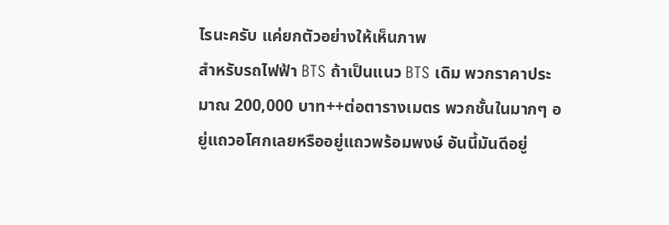ไรนะครับ แค่ยกตัวอย่างให้เห็นภาพ
สำหรับรถไฟฟ้า BTS ถ้าเป็นแนว BTS เดิม พวกราคาประมาณ 200,000 บาท++ต่อตารางเมตร พวกชั้นในมากๆ อยู่แถวอโศกเลยหรืออยู่แถวพร้อมพงษ์ อันนี้มันดีอยู่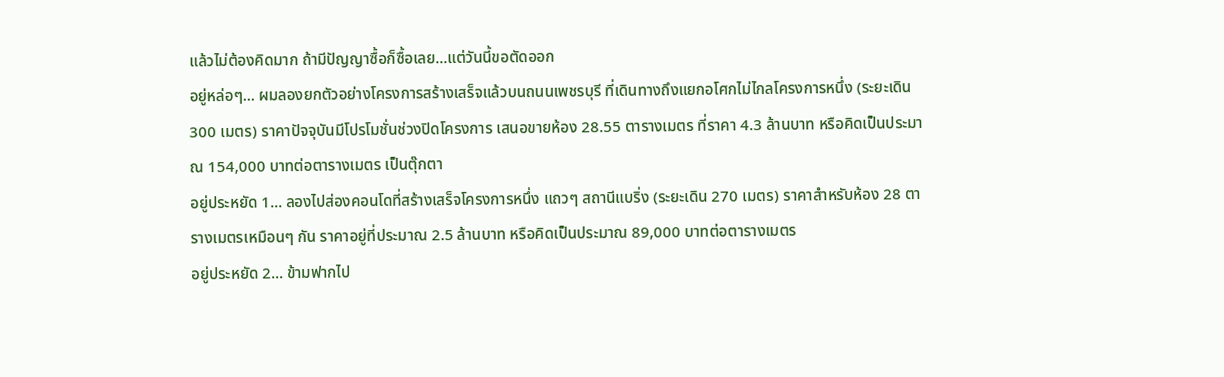แล้วไม่ต้องคิดมาก ถ้ามีปัญญาซื้อก็ซื้อเลย...แต่วันนี้ขอตัดออก
อยู่หล่อๆ... ผมลองยกตัวอย่างโครงการสร้างเสร็จแล้วบนถนนเพชรบุรี ที่เดินทางถึงแยกอโศกไม่ไกลโครงการหนึ่ง (ระยะเดิน 300 เมตร) ราคาปัจจุบันมีโปรโมชั่นช่วงปิดโครงการ เสนอขายห้อง 28.55 ตารางเมตร ที่ราคา 4.3 ล้านบาท หรือคิดเป็นประมาณ 154,000 บาทต่อตารางเมตร เป็นตุ๊กตา
อยู่ประหยัด 1... ลองไปส่องคอนโดที่สร้างเสร็จโครงการหนึ่ง แถวๆ สถานีแบริ่ง (ระยะเดิน 270 เมตร) ราคาสำหรับห้อง 28 ตารางเมตรเหมือนๆ กัน ราคาอยู่ที่ประมาณ 2.5 ล้านบาท หรือคิดเป็นประมาณ 89,000 บาทต่อตารางเมตร
อยู่ประหยัด 2... ข้ามฟากไป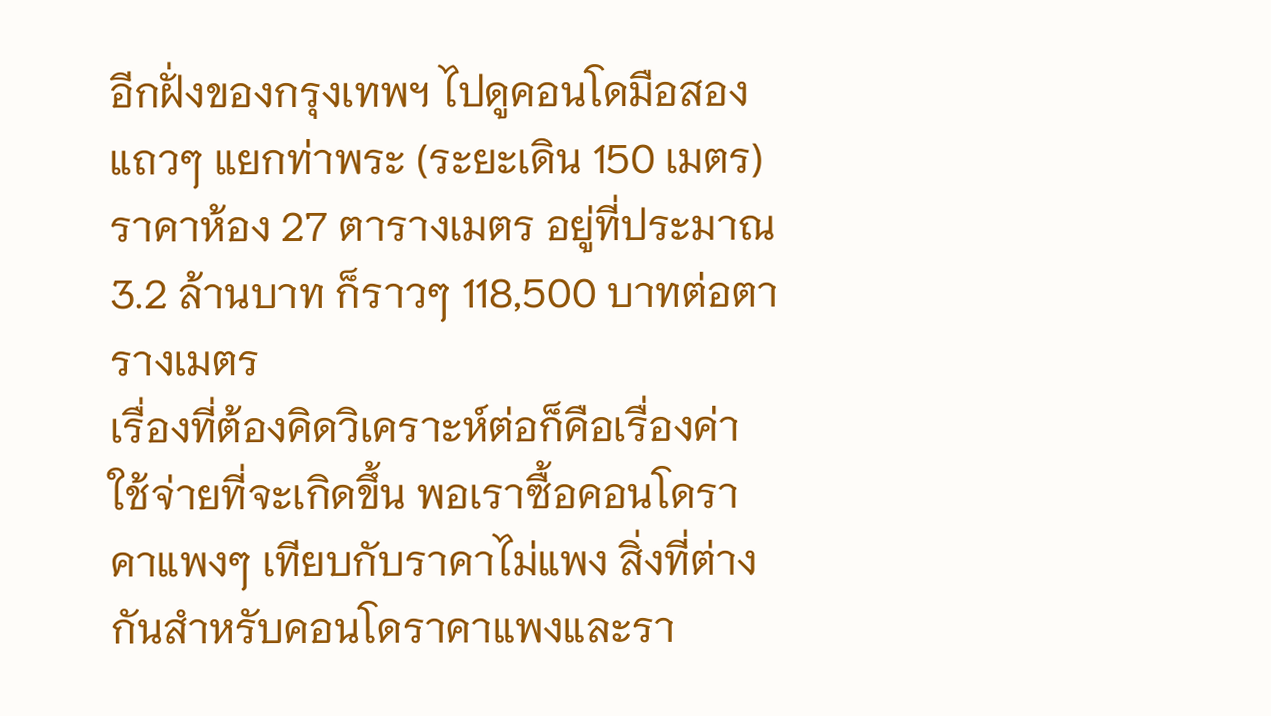อีกฝั่งของกรุงเทพฯ ไปดูคอนโดมือสองแถวๆ แยกท่าพระ (ระยะเดิน 150 เมตร) ราคาห้อง 27 ตารางเมตร อยู่ที่ประมาณ 3.2 ล้านบาท ก็ราวๆ 118,500 บาทต่อตารางเมตร
เรื่องที่ต้องคิดวิเคราะห์ต่อก็คือเรื่องค่าใช้จ่ายที่จะเกิดขึ้น พอเราซื้อคอนโดราคาแพงๆ เทียบกับราคาไม่แพง สิ่งที่ต่างกันสำหรับคอนโดราคาแพงและรา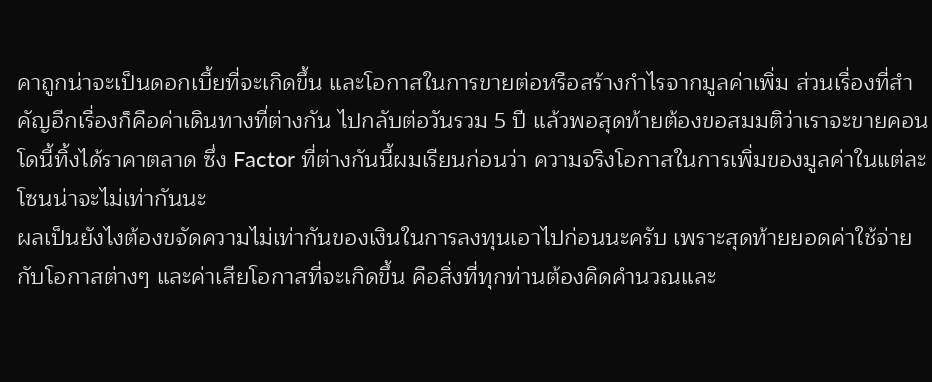คาถูกน่าจะเป็นดอกเบี้ยที่จะเกิดขึ้น และโอกาสในการขายต่อหรือสร้างกำไรจากมูลค่าเพิ่ม ส่วนเรื่องที่สำคัญอีกเรื่องก็คือค่าเดินทางที่ต่างกัน ไปกลับต่อวันรวม 5 ปี แล้วพอสุดท้ายต้องขอสมมติว่าเราจะขายคอนโดนี้ทิ้งได้ราคาตลาด ซึ่ง Factor ที่ต่างกันนี้ผมเรียนก่อนว่า ความจริงโอกาสในการเพิ่มของมูลค่าในแต่ละโซนน่าจะไม่เท่ากันนะ
ผลเป็นยังไงต้องขจัดความไม่เท่ากันของเงินในการลงทุนเอาไปก่อนนะครับ เพราะสุดท้ายยอดค่าใช้จ่ายกับโอกาสต่างๆ และค่าเสียโอกาสที่จะเกิดขึ้น คือสิ่งที่ทุกท่านต้องคิดคำนวณและ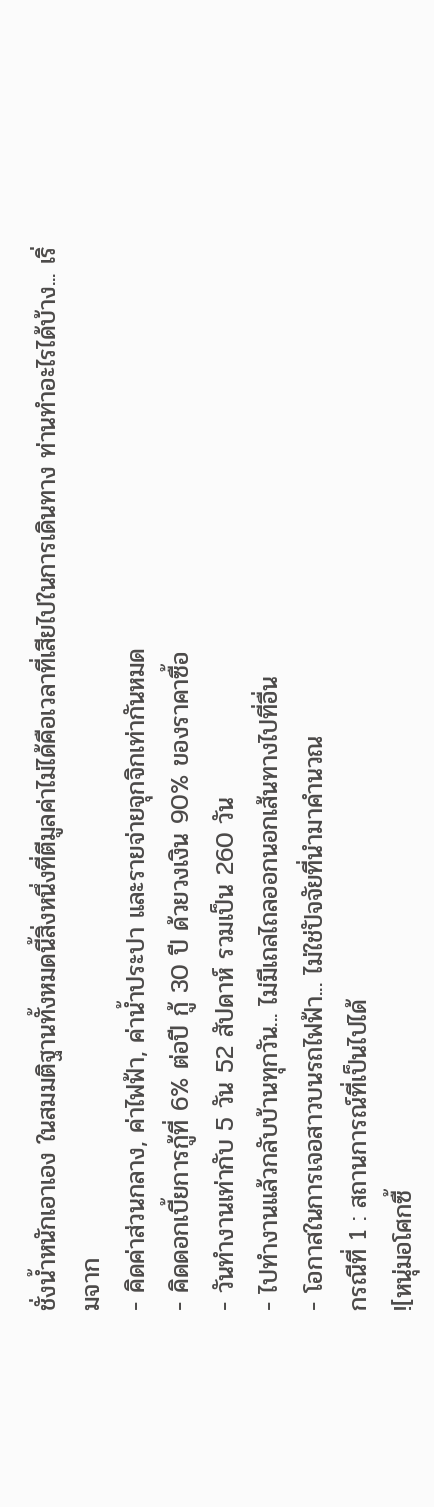ชั่งน้ำหนักเอาเอง ในสมมติฐานทั้งหมดนี้สิ่งหนึ่งที่ตีมูลค่าไม่ได้คือเวลาที่เสียไปในการเดินทาง ท่านทำอะไรได้บ้าง... เริ่มจาก
- คิดค่าส่วนกลาง, ค่าไฟฟ้า, ค่าน้ำประปา และรายจ่ายจุกจิกเท่ากันหมด
- คิดดอกเบี้ยการกู้ที่ 6% ต่อปี กู้ 30 ปี ด้วยวงเงิน 90% ของราคาซื้อ
- วันทำงานเท่ากับ 5 วัน 52 สัปดาห์ รวมเป็น 260 วัน
- ไปทำงานแล้วกลับบ้านทุกวัน... ไม่มีเถลไถลออกนอกเส้นทางไปที่อื่น
- โอกาสในการเจอสาวบนรถไฟฟ้า... ไม่ใช่ปัจจัยที่นำมาคำนวณ
กรณีที่ 1 : สถานการณ์ที่เป็นไปได้
![หนุ่มอโศกซื้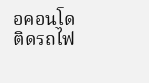อคอนโดติดรถไฟ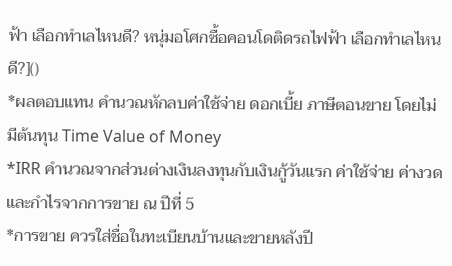ฟ้า เลือกทำเลไหนดี? หนุ่มอโศกซื้อคอนโดติดรถไฟฟ้า เลือกทำเลไหนดี?]()
*ผลตอบแทน คำนวณหักลบค่าใช้จ่าย ดอกเบี้ย ภาษีตอนขาย โดยไม่มีต้นทุน Time Value of Money
*IRR คำนวณจากส่วนต่างเงินลงทุนกับเงินกู้วันแรก ค่าใช้จ่าย ค่างวด และกำไรจากการขาย ณ ปีที่ 5
*การขาย ควรใส่ชื่อในทะเบียนบ้านและขายหลังปี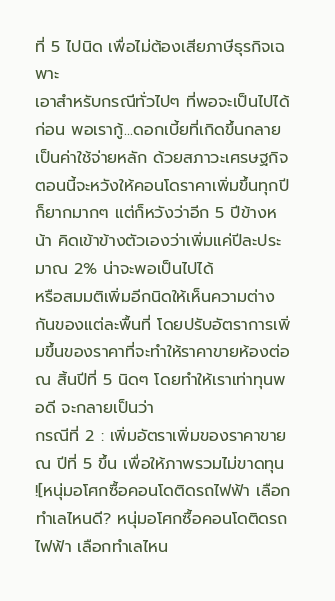ที่ 5 ไปนิด เพื่อไม่ต้องเสียภาษีธุรกิจเฉพาะ
เอาสำหรับกรณีทั่วไปๆ ที่พอจะเป็นไปได้ก่อน พอเรากู้...ดอกเบี้ยที่เกิดขึ้นกลายเป็นค่าใช้จ่ายหลัก ด้วยสภาวะเศรษฐกิจตอนนี้จะหวังให้คอนโดราคาเพิ่มขึ้นทุกปีก็ยากมากๆ แต่ก็หวังว่าอีก 5 ปีข้างหน้า คิดเข้าข้างตัวเองว่าเพิ่มแค่ปีละประมาณ 2% น่าจะพอเป็นไปได้
หรือสมมติเพิ่มอีกนิดให้เห็นความต่างกันของแต่ละพื้นที่ โดยปรับอัตราการเพิ่มขึ้นของราคาที่จะทำให้ราคาขายห้องต่อ ณ สิ้นปีที่ 5 นิดๆ โดยทำให้เราเท่าทุนพอดี จะกลายเป็นว่า
กรณีที่ 2 : เพิ่มอัตราเพิ่มของราคาขาย ณ ปีที่ 5 ขึ้น เพื่อให้ภาพรวมไม่ขาดทุน
![หนุ่มอโศกซื้อคอนโดติดรถไฟฟ้า เลือกทำเลไหนดี? หนุ่มอโศกซื้อคอนโดติดรถไฟฟ้า เลือกทำเลไหน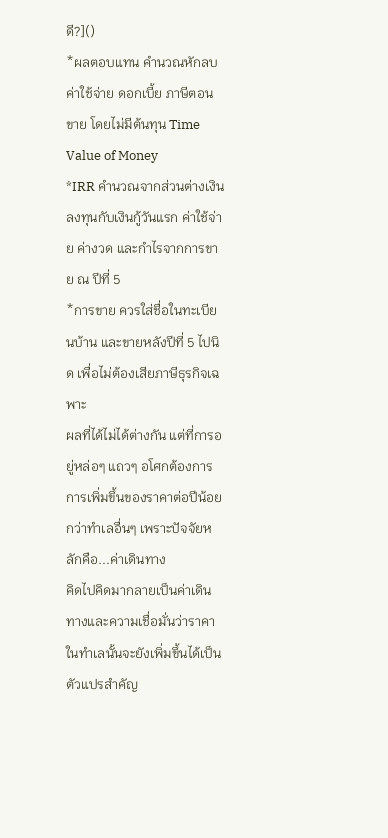ดี?]()
*ผลตอบแทน คำนวณหักลบค่าใช้จ่าย ดอกเบี้ย ภาษีตอนขาย โดยไม่มีต้นทุน Time Value of Money
*IRR คำนวณจากส่วนต่างเงินลงทุนกับเงินกู้วันแรก ค่าใช้จ่าย ค่างวด และกำไรจากการขาย ณ ปีที่ 5
*การขาย ควรใส่ชื่อในทะเบียนบ้าน และขายหลังปีที่ 5 ไปนิด เพื่อไม่ต้องเสียภาษีธุรกิจเฉพาะ
ผลที่ได้ไม่ได้ต่างกัน แต่ที่การอยู่หล่อๆ แถวๆ อโศกต้องการการเพิ่มขึ้นของราคาต่อปีน้อยกว่าทำเลอื่นๆ เพราะปัจจัยหลักคือ...ค่าเดินทาง
คิดไปคิดมากลายเป็นค่าเดินทางและความเชื่อมั่นว่าราคาในทำเลนั้นจะยังเพิ่มขึ้นได้เป็นตัวแปรสำคัญ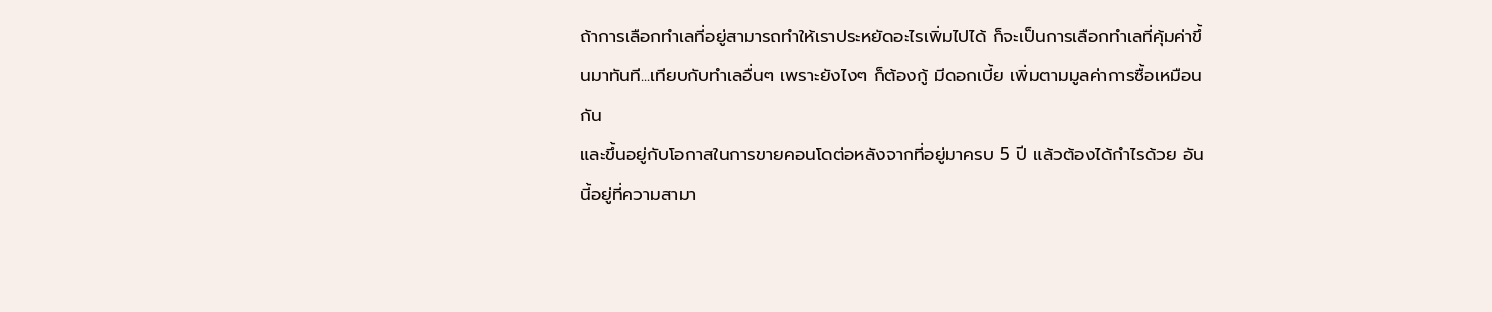ถ้าการเลือกทำเลที่อยู่สามารถทำให้เราประหยัดอะไรเพิ่มไปได้ ก็จะเป็นการเลือกทำเลที่คุ้มค่าขึ้นมาทันที...เทียบกับทำเลอื่นๆ เพราะยังไงๆ ก็ต้องกู้ มีดอกเบี้ย เพิ่มตามมูลค่าการซื้อเหมือนกัน
และขึ้นอยู่กับโอกาสในการขายคอนโดต่อหลังจากที่อยู่มาครบ 5 ปี แล้วต้องได้กำไรด้วย อันนี้อยู่ที่ความสามา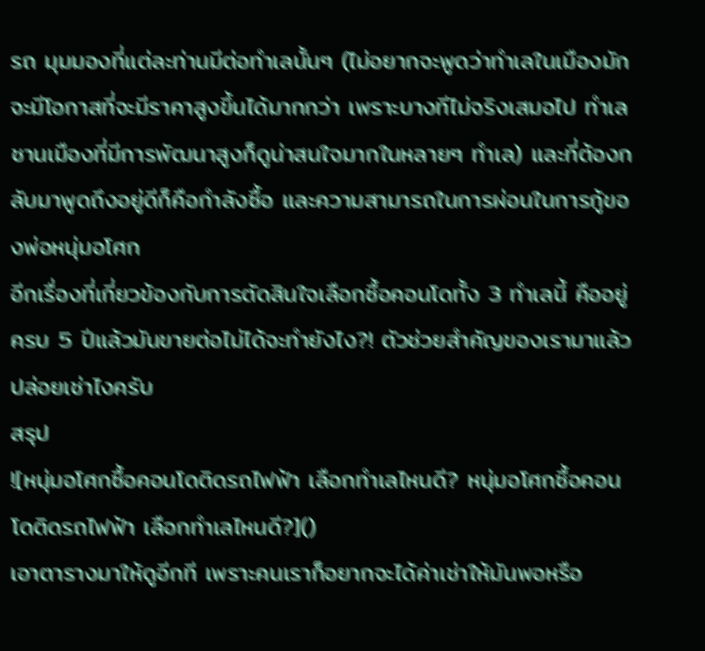รถ มุมมองที่แต่ละท่านมีต่อทำเลนั้นๆ (ไม่อยากจะพูดว่าทำเลในเมืองมักจะมีโอกาสที่จะมีราคาสูงขึ้นได้มากกว่า เพราะบางทีไม่จริงเสมอไป ทำเลชานเมืองที่มีการพัฒนาสูงก็ดูน่าสนใจมากในหลายๆ ทำเล) และที่ต้องกลับมาพูดถึงอยู่ดีก็คือกำลังซื้อ และความสามารถในการผ่อนในการกู้ของพ่อหนุ่มอโศก
อีกเรื่องที่เกี่ยวข้องกับการตัดสินใจเลือกซื้อคอนโดทั้ง 3 ทำเลนี้ คืออยู่ครบ 5 ปีแล้วมันขายต่อไม่ได้จะทำยังไง?! ตัวช่วยสำคัญของเรามาแล้ว ปล่อยเช่าไงครับ
สรุป
![หนุ่มอโศกซื้อคอนโดติดรถไฟฟ้า เลือกทำเลไหนดี? หนุ่มอโศกซื้อคอนโดติดรถไฟฟ้า เลือกทำเลไหนดี?]()
เอาตารางมาให้ดูอีกที เพราะคนเราก็อยากจะได้ค่าเช่าให้มันพอหรือ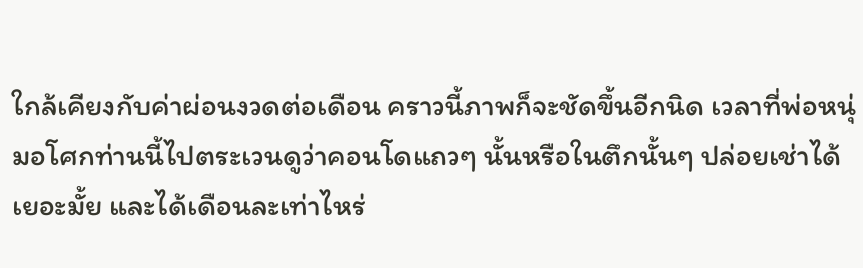ใกล้เคียงกับค่าผ่อนงวดต่อเดือน คราวนี้ภาพก็จะชัดขึ้นอีกนิด เวลาที่พ่อหนุ่มอโศกท่านนี้ไปตระเวนดูว่าคอนโดแถวๆ นั้นหรือในตึกนั้นๆ ปล่อยเช่าได้เยอะมั้ย และได้เดือนละเท่าไหร่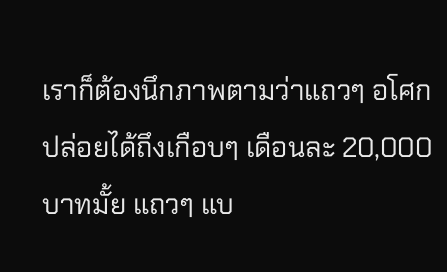เราก็ต้องนึกภาพตามว่าแถวๆ อโศกปล่อยได้ถึงเกือบๆ เดือนละ 20,000 บาทมั้ย แถวๆ แบ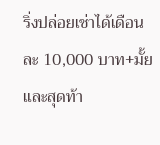ริ่งปล่อยเช่าได้เดือนละ 10,000 บาท+มั้ย และสุดท้า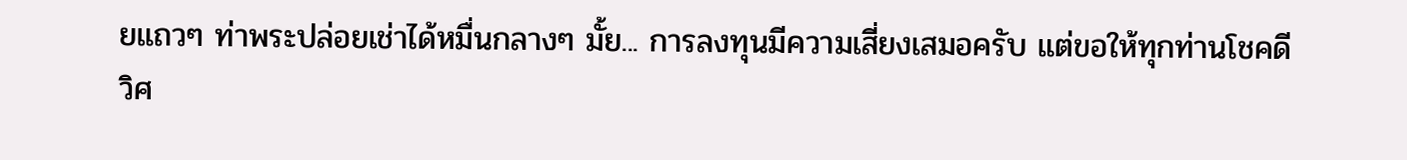ยแถวๆ ท่าพระปล่อยเช่าได้หมื่นกลางๆ มั้ย... การลงทุนมีความเสี่ยงเสมอครับ แต่ขอให้ทุกท่านโชคดี
วิศ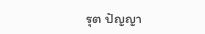รุต ปัญญา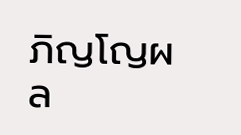ภิญโญผล